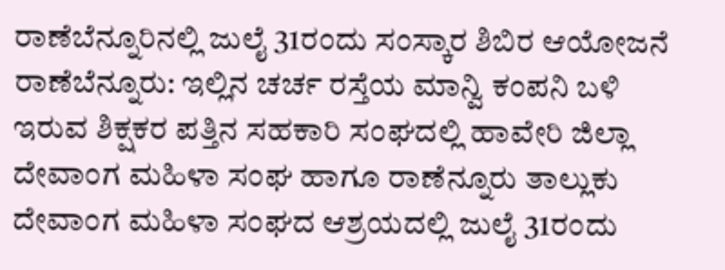ರಾಣೆಬೆನ್ನೂರಿನಲ್ಲಿ ಜುಲೈ 31ರಂದು ಸಂಸ್ಕಾರ ಶಿಬಿರ ಆಯೋಜನೆ
ರಾಣೆಬೆನ್ನೂರು: ಇಲ್ಲಿನ ಚರ್ಚ ರಸ್ತೆಯ ಮಾನ್ವಿ ಕಂಪನಿ ಬಳಿ ಇರುವ ಶಿಕ್ಷಕರ ಪತ್ತಿನ ಸಹಕಾರಿ ಸಂಘದಲ್ಲಿ ಹಾವೇರಿ ಜಿಲ್ಲಾ ದೇವಾಂಗ ಮಹಿಳಾ ಸಂಘ ಹಾಗೂ ರಾಣೆನ್ನೂರು ತಾಲ್ಲುಕು ದೇವಾಂಗ ಮಹಿಳಾ ಸಂಘದ ಆಶ್ರಯದಲ್ಲಿ ಜುಲೈ 31ರಂದು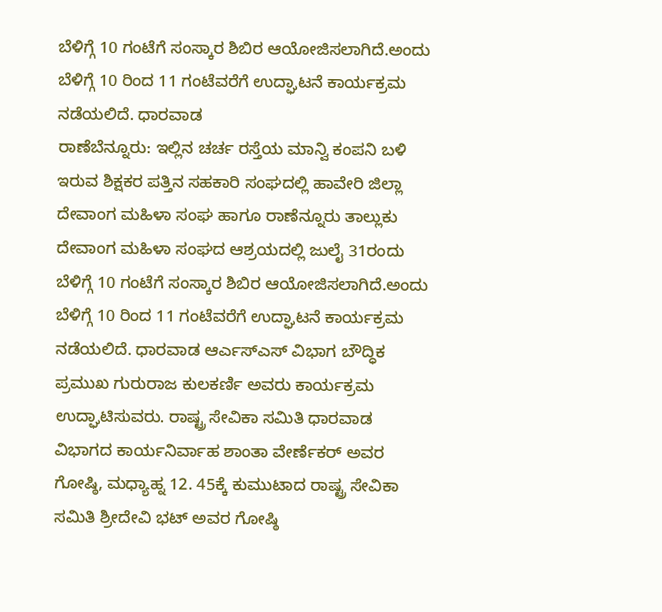ಬೆಳಿಗ್ಗೆ 10 ಗಂಟೆಗೆ ಸಂಸ್ಕಾರ ಶಿಬಿರ ಆಯೋಜಿಸಲಾಗಿದೆ.ಅಂದು ಬೆಳಿಗ್ಗೆ 10 ರಿಂದ 11 ಗಂಟೆವರೆಗೆ ಉದ್ಘಾಟನೆ ಕಾರ್ಯಕ್ರಮ ನಡೆಯಲಿದೆ. ಧಾರವಾಡ
ರಾಣೆಬೆನ್ನೂರು: ಇಲ್ಲಿನ ಚರ್ಚ ರಸ್ತೆಯ ಮಾನ್ವಿ ಕಂಪನಿ ಬಳಿ ಇರುವ ಶಿಕ್ಷಕರ ಪತ್ತಿನ ಸಹಕಾರಿ ಸಂಘದಲ್ಲಿ ಹಾವೇರಿ ಜಿಲ್ಲಾ ದೇವಾಂಗ ಮಹಿಳಾ ಸಂಘ ಹಾಗೂ ರಾಣೆನ್ನೂರು ತಾಲ್ಲುಕು ದೇವಾಂಗ ಮಹಿಳಾ ಸಂಘದ ಆಶ್ರಯದಲ್ಲಿ ಜುಲೈ 31ರಂದು ಬೆಳಿಗ್ಗೆ 10 ಗಂಟೆಗೆ ಸಂಸ್ಕಾರ ಶಿಬಿರ ಆಯೋಜಿಸಲಾಗಿದೆ.ಅಂದು ಬೆಳಿಗ್ಗೆ 10 ರಿಂದ 11 ಗಂಟೆವರೆಗೆ ಉದ್ಘಾಟನೆ ಕಾರ್ಯಕ್ರಮ ನಡೆಯಲಿದೆ. ಧಾರವಾಡ ಆರ್ಎಸ್ಎಸ್ ವಿಭಾಗ ಬೌದ್ಧಿಕ ಪ್ರಮುಖ ಗುರುರಾಜ ಕುಲಕರ್ಣಿ ಅವರು ಕಾರ್ಯಕ್ರಮ ಉದ್ಘಾಟಿಸುವರು. ರಾಷ್ಟ್ರ ಸೇವಿಕಾ ಸಮಿತಿ ಧಾರವಾಡ ವಿಭಾಗದ ಕಾರ್ಯನಿರ್ವಾಹ ಶಾಂತಾ ವೇರ್ಣೆಕರ್ ಅವರ ಗೋಷ್ಠಿ, ಮಧ್ಯಾಹ್ನ 12. 45ಕ್ಕೆ ಕುಮುಟಾದ ರಾಷ್ಟ್ರ ಸೇವಿಕಾ ಸಮಿತಿ ಶ್ರೀದೇವಿ ಭಟ್ ಅವರ ಗೋಷ್ಠಿ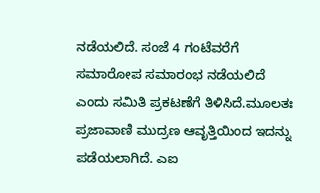ನಡೆಯಲಿದೆ. ಸಂಜೆ 4 ಗಂಟೆವರೆಗೆ ಸಮಾರೋಪ ಸಮಾರಂಭ ನಡೆಯಲಿದೆ ಎಂದು ಸಮಿತಿ ಪ್ರಕಟಣೆಗೆ ತಿಳಿಸಿದೆ.ಮೂಲತಃ ಪ್ರಜಾವಾಣಿ ಮುದ್ರಣ ಆವೃತ್ತಿಯಿಂದ ಇದನ್ನು ಪಡೆಯಲಾಗಿದೆ. ಎಐ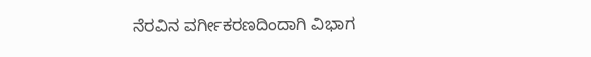ನೆರವಿನ ವರ್ಗೀಕರಣದಿಂದಾಗಿ ವಿಭಾಗ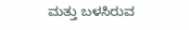ಮತ್ತು ಬಳಸಿರುವ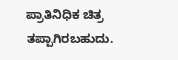ಪ್ರಾತಿನಿಧಿಕ ಚಿತ್ರ ತಪ್ಪಾಗಿರಬಹುದು.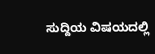ಸುದ್ದಿಯ ವಿಷಯದಲ್ಲಿ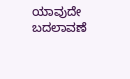ಯಾವುದೇ ಬದಲಾವಣೆ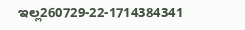ಇಲ್ಲ260729-22-1714384341